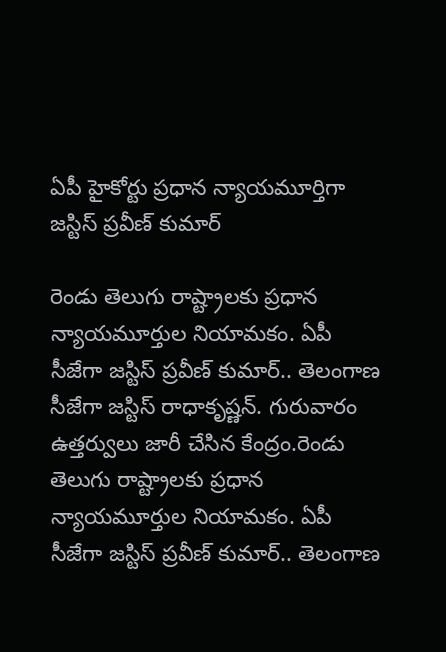ఏపీ హైకోర్టు ప్రధాన న్యాయమూర్తిగా జస్టిస్ ప్రవీణ్ కుమార్

రెండు తెలుగు రాష్ట్రాలకు ప్రధాన న్యాయమూర్తుల నియామకం. ఏపీ సీజేగా జస్టిస్ ప్రవీణ్ కుమార్.. తెలంగాణ సీజేగా జస్టిస్ రాధాకృష్ణన్. గురువారం ఉత్తర్వులు జారీ చేసిన కేంద్రం.రెండు తెలుగు రాష్ట్రాలకు ప్రధాన న్యాయమూర్తుల నియామకం. ఏపీ సీజేగా జస్టిస్ ప్రవీణ్ కుమార్.. తెలంగాణ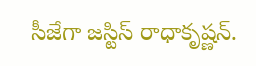సీజేగా జస్టిస్ రాధాకృష్ణన్.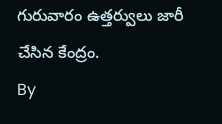గురువారం ఉత్తర్వులు జారీ చేసిన కేంద్రం.
By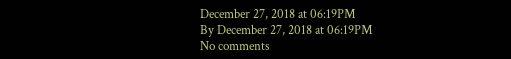December 27, 2018 at 06:19PM
By December 27, 2018 at 06:19PM
No comments